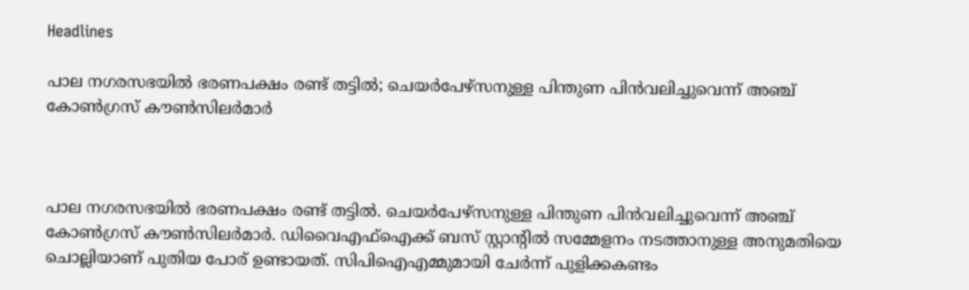Headlines

പാല നഗരസഭയില്‍ ഭരണപക്ഷം രണ്ട് തട്ടില്‍; ചെയര്‍പേഴ്‌സനുള്ള പിന്തുണ പിന്‍വലിച്ചുവെന്ന് അഞ്ച് കോണ്‍ഗ്രസ് കൗണ്‍സിലര്‍മാര്‍



പാല നഗരസഭയില്‍ ഭരണപക്ഷം രണ്ട് തട്ടില്‍. ചെയര്‍പേഴ്‌സനുള്ള പിന്തുണ പിന്‍വലിച്ചുവെന്ന് അഞ്ച് കോണ്‍ഗ്രസ് കൗണ്‍സിലര്‍മാര്‍. ഡിവൈഎഫ്‌ഐക്ക് ബസ് സ്റ്റാന്റില്‍ സമ്മേളനം നടത്താനുള്ള അനുമതിയെ ചൊല്ലിയാണ് പുതിയ പോര് ഉണ്ടായത്. സിപിഐഎമ്മുമായി ചേര്‍ന്ന് പുളിക്കകണ്ടം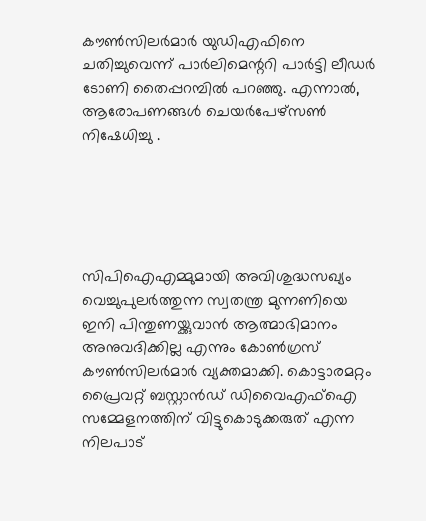കൗണ്‍സിലര്‍മാര്‍ യുഡിഎഫിനെ ചതിച്ചുവെന്ന് പാര്‍ലിമെന്ററി പാര്‍ട്ടി ലീഡര്‍ ടോണി തൈപ്പറമ്പില്‍ പറഞ്ഞു. എന്നാല്‍, ആരോപണങ്ങള്‍ ചെയര്‍പേഴ്സണ്‍ നിഷേധിച്ചു .





സിപിഐഎമ്മുമായി അവിശുദ്ധസഖ്യം വെച്ചുപുലര്‍ത്തുന്ന സ്വതന്ത്ര മുന്നണിയെ ഇനി പിന്തുണയ്ക്കുവാന്‍ ആത്മാഭിമാനം അനുവദിക്കില്ല എന്നും കോണ്‍ഗ്രസ് കൗണ്‍സിലര്‍മാര്‍ വ്യക്തമാക്കി. കൊട്ടാരമറ്റം പ്രൈവറ്റ് ബസ്റ്റാന്‍ഡ് ഡിവൈഎഫ്‌ഐ സമ്മേളനത്തിന് വിട്ടുകൊടുക്കരുത് എന്ന നിലപാട്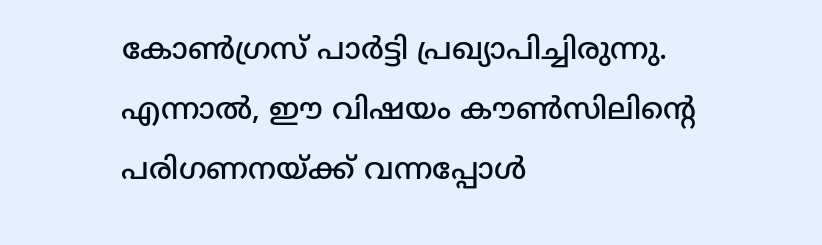കോണ്‍ഗ്രസ് പാര്‍ട്ടി പ്രഖ്യാപിച്ചിരുന്നു. എന്നാല്‍, ഈ വിഷയം കൗണ്‍സിലിന്റെ പരിഗണനയ്ക്ക് വന്നപ്പോള്‍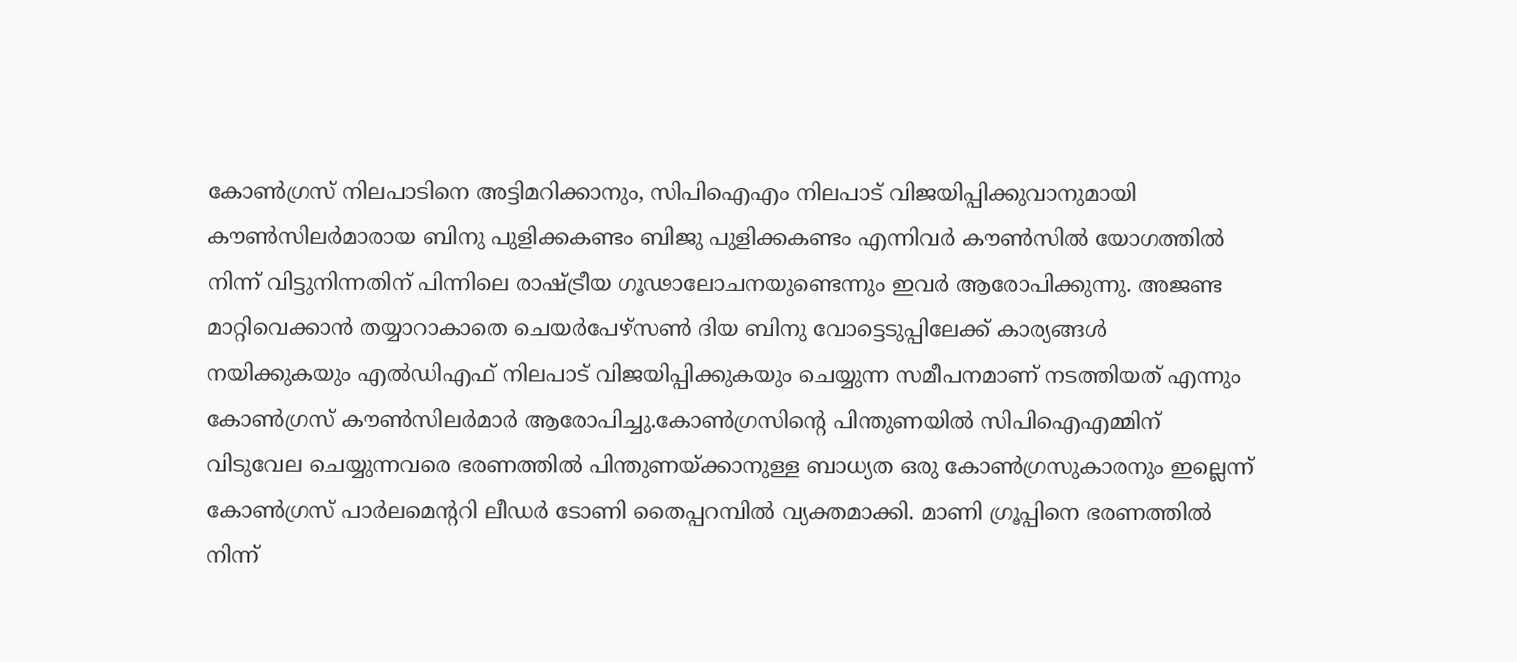കോണ്‍ഗ്രസ് നിലപാടിനെ അട്ടിമറിക്കാനും, സിപിഐഎം നിലപാട് വിജയിപ്പിക്കുവാനുമായി കൗണ്‍സിലര്‍മാരായ ബിനു പുളിക്കകണ്ടം ബിജു പുളിക്കകണ്ടം എന്നിവര്‍ കൗണ്‍സില്‍ യോഗത്തില്‍ നിന്ന് വിട്ടുനിന്നതിന് പിന്നിലെ രാഷ്ട്രീയ ഗൂഢാലോചനയുണ്ടെന്നും ഇവര്‍ ആരോപിക്കുന്നു. അജണ്ട മാറ്റിവെക്കാന്‍ തയ്യാറാകാതെ ചെയര്‍പേഴ്‌സണ്‍ ദിയ ബിനു വോട്ടെടുപ്പിലേക്ക് കാര്യങ്ങള്‍ നയിക്കുകയും എല്‍ഡിഎഫ് നിലപാട് വിജയിപ്പിക്കുകയും ചെയ്യുന്ന സമീപനമാണ് നടത്തിയത് എന്നും കോണ്‍ഗ്രസ് കൗണ്‍സിലര്‍മാര്‍ ആരോപിച്ചു.കോണ്‍ഗ്രസിന്റെ പിന്തുണയില്‍ സിപിഐഎമ്മിന് വിടുവേല ചെയ്യുന്നവരെ ഭരണത്തില്‍ പിന്തുണയ്ക്കാനുള്ള ബാധ്യത ഒരു കോണ്‍ഗ്രസുകാരനും ഇല്ലെന്ന് കോണ്‍ഗ്രസ് പാര്‍ലമെന്ററി ലീഡര്‍ ടോണി തൈപ്പറമ്പില്‍ വ്യക്തമാക്കി. മാണി ഗ്രൂപ്പിനെ ഭരണത്തില്‍ നിന്ന്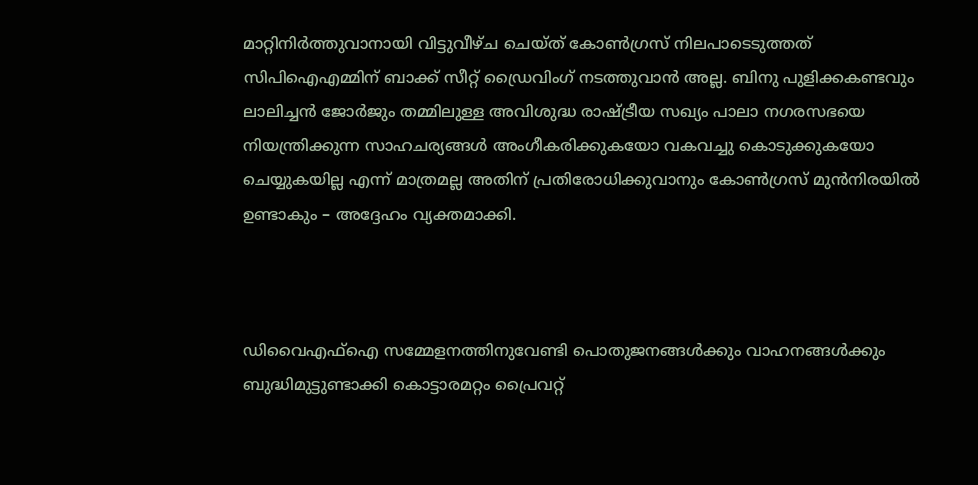മാറ്റിനിര്‍ത്തുവാനായി വിട്ടുവീഴ്ച ചെയ്ത് കോണ്‍ഗ്രസ് നിലപാടെടുത്തത് സിപിഐഎമ്മിന് ബാക്ക് സീറ്റ് ഡ്രൈവിംഗ് നടത്തുവാന്‍ അല്ല. ബിനു പുളിക്കകണ്ടവും ലാലിച്ചന്‍ ജോര്‍ജും തമ്മിലുള്ള അവിശുദ്ധ രാഷ്ട്രീയ സഖ്യം പാലാ നഗരസഭയെ നിയന്ത്രിക്കുന്ന സാഹചര്യങ്ങള്‍ അംഗീകരിക്കുകയോ വകവച്ചു കൊടുക്കുകയോ ചെയ്യുകയില്ല എന്ന് മാത്രമല്ല അതിന് പ്രതിരോധിക്കുവാനും കോണ്‍ഗ്രസ് മുന്‍നിരയില്‍ ഉണ്ടാകും – അദ്ദേഹം വ്യക്തമാക്കി.



ഡിവൈഎഫ്‌ഐ സമ്മേളനത്തിനുവേണ്ടി പൊതുജനങ്ങള്‍ക്കും വാഹനങ്ങള്‍ക്കും ബുദ്ധിമുട്ടുണ്ടാക്കി കൊട്ടാരമറ്റം പ്രൈവറ്റ്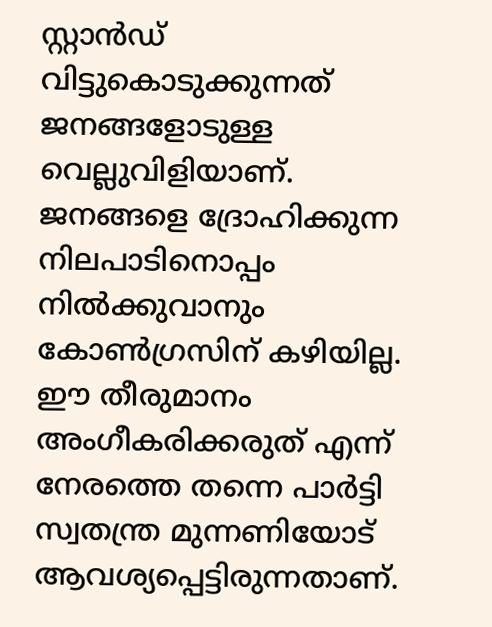സ്റ്റാന്‍ഡ് വിട്ടുകൊടുക്കുന്നത് ജനങ്ങളോടുള്ള വെല്ലുവിളിയാണ്. ജനങ്ങളെ ദ്രോഹിക്കുന്ന നിലപാടിനൊപ്പം നില്‍ക്കുവാനും കോണ്‍ഗ്രസിന് കഴിയില്ല. ഈ തീരുമാനം അംഗീകരിക്കരുത് എന്ന് നേരത്തെ തന്നെ പാര്‍ട്ടി സ്വതന്ത്ര മുന്നണിയോട് ആവശ്യപ്പെട്ടിരുന്നതാണ്.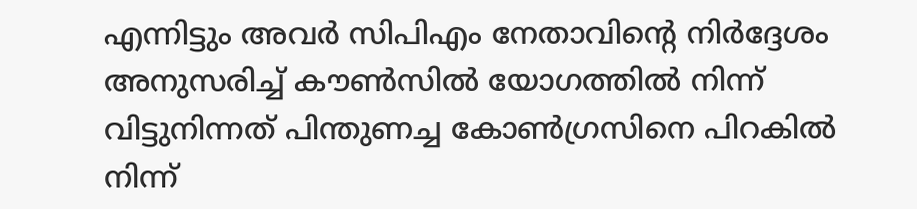എന്നിട്ടും അവര്‍ സിപിഎം നേതാവിന്റെ നിര്‍ദ്ദേശം അനുസരിച്ച് കൗണ്‍സില്‍ യോഗത്തില്‍ നിന്ന് വിട്ടുനിന്നത് പിന്തുണച്ച കോണ്‍ഗ്രസിനെ പിറകില്‍ നിന്ന്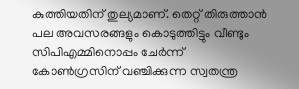കുത്തിയതിന് തുല്യമാണ്. തെറ്റ് തിരുത്താന്‍ പല അവസരങ്ങളും കൊടുത്തിട്ടും വീണ്ടും സിപിഎമ്മിനൊപ്പം ചേര്‍ന്ന് കോണ്‍ഗ്രസിന് വഞ്ചിക്കുന്ന സ്വതന്ത്ര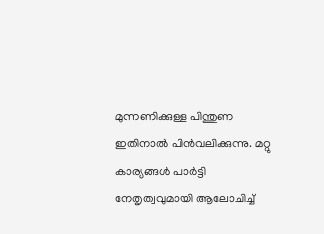മുന്നണിക്കുള്ള പിന്തുണ ഇതിനാല്‍ പിന്‍വലിക്കുന്നു. മറ്റു കാര്യങ്ങള്‍ പാര്‍ട്ടി നേതൃത്വവുമായി ആലോചിച്ച്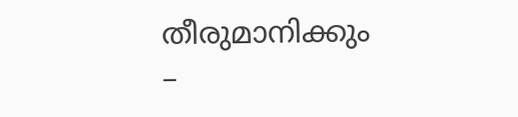തീരുമാനിക്കും –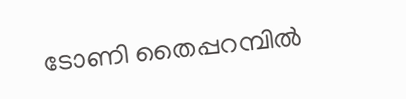ടോണി തൈപ്പറമ്പില്‍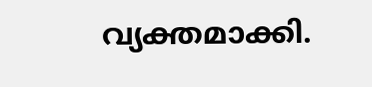വ്യക്തമാക്കി.